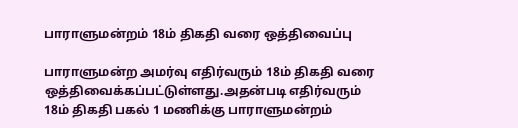பாராளுமன்றம் 18ம் திகதி வரை ஒத்திவைப்பு

பாராளுமன்ற அமர்வு எதிர்வரும் 18ம் திகதி வரை ஒத்திவைக்கப்பட்டுள்ளது.அதன்படி எதிர்வரும் 18ம் திகதி பகல் 1 மணிக்கு பாராளுமன்றம்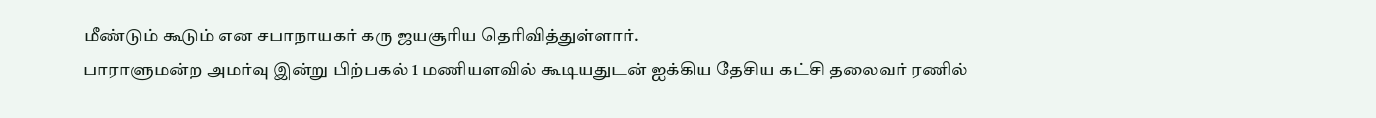மீண்டும் கூடும் என சபாநாயகர் கரு ஜயசூரிய தெரிவித்துள்ளார்.
பாராளுமன்ற அமர்வு இன்று பிற்பகல் 1 மணியளவில் கூடியதுடன் ஐக்கிய தேசிய கட்சி தலைவர் ரணில்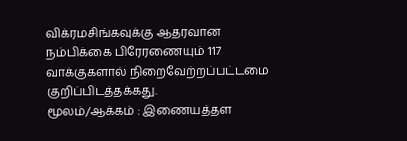விக்ரமசிங்கவுக்கு ஆதரவான நம்பிக்கை பிரேரணையும் 117 வாக்குகளால் நிறைவேற்றப்பட்டமை குறிப்பிடத்தக்கது.
மூலம்/ஆக்கம் : இணையத்தள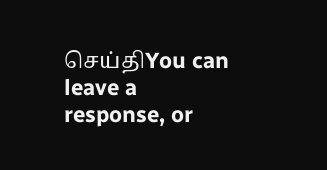செய்திYou can leave a response, or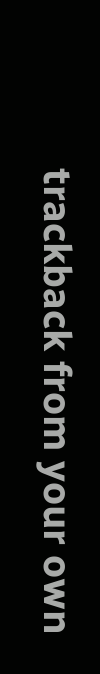trackback from your own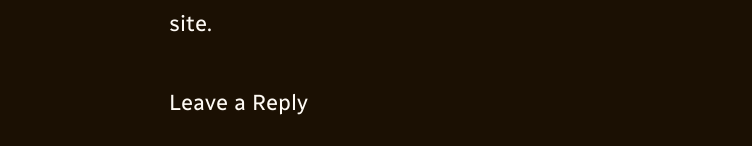site.

Leave a Reply